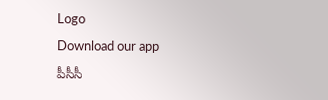Logo
Download our app
పీసీసీ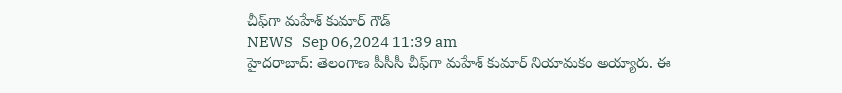చీఫ్‌గా మ‌హేశ్ కుమార్ గౌడ్
NEWS   Sep 06,2024 11:39 am
హైద‌రాబాద్: తెలంగాణ పీసీసీ చీఫ్‌గా మ‌హేశ్ కుమార్ నియామ‌కం అయ్యారు. ఈ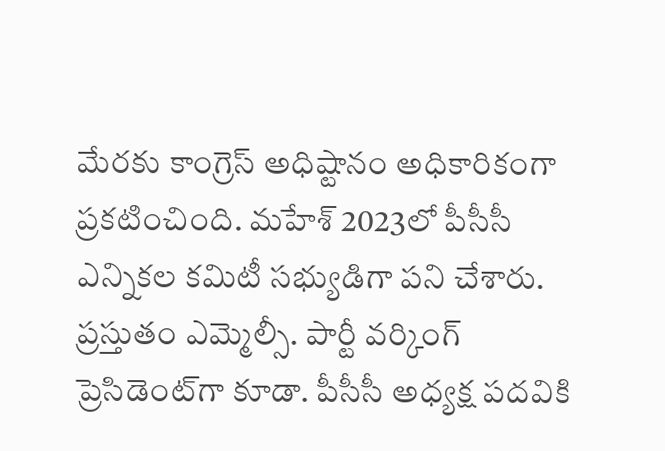మేర‌కు కాంగ్రెస్ అధిష్టానం అధికారికంగా ప్ర‌క‌టించింది. మ‌హేశ్ 2023లో పీసీసీ ఎన్నిక‌ల క‌మిటీ స‌భ్యుడిగా ప‌ని చేశారు. ప్ర‌స్తుతం ఎమ్మెల్సీ. పార్టీ వ‌ర్కింగ్ ప్రెసిడెంట్‌గా కూడా. పీసీసీ అధ్య‌క్ష ప‌ద‌వికి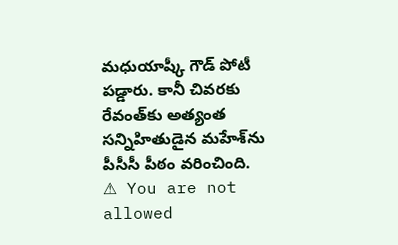మ‌ధుయాష్కీ గౌడ్ పోటీ ప‌డ్డారు. కానీ చివ‌ర‌కు రేవంత్‌కు అత్యంత స‌న్నిహితుడైన మ‌హేశ్‌ను పీసీసీ పీఠం వ‌రించింది.
⚠ You are not allowed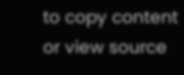to copy content or view source